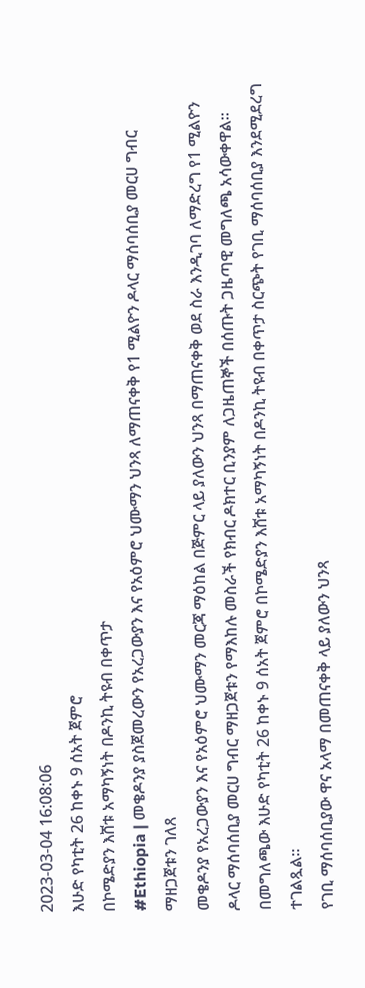2023-03-04 16:08:06
እሁድ የካቲት 26 ከቀኑ 9 ሰአት ጀምሮ
በኮሜድያን እሸቱ አማካኝነት በዶንኪ ትዩብ በቀጥታ
#Ethiopia | መቄዶንያ ያስጀመረውን የአረጋውያን እና የአዕምሮ ህሙማን ህንጻ ለማጠናቀቅ የ1 ሚልዮን ዶላር ማሰባሰቢያ መርሀ ግብር ማዘጋጀቱን ገለጸ
መቄዶንያ የአረጋውያን እና የአዕምሮ ህሙማን መርጃ ማዕከል በጅምር ላይ ያለውን ህንጻ በማጠናቀቅ ወደ ስራ እንዲገባ ለማድረግ የ1 ሚልዮን ዶላር ማሰባሰቢያ መርሀ ግብር ማዘጋጀቱን የማእከሉ መስራች የክብር ዶክተር ቢንያም ለጋዜጠኞች በሰጡት ጋዜጣዊ መግለጫ አሳውቀዋል።
በመግለጫው እሁድ የካቲት 26 ከቀኑ 9 ሰአት ጀምሮ በኮሜድያን እሸቱ አማካኝነት በዶንኪ ትዩብ በቀጥታ ስርጭት የገቢ ማሰባሰቢያ እንደሚደረግ ተገልጿል።
የገቢ ማሰባሰቢያው ዋና አላማ በመጠናቀቅ ላይ ያለውን ህንጻ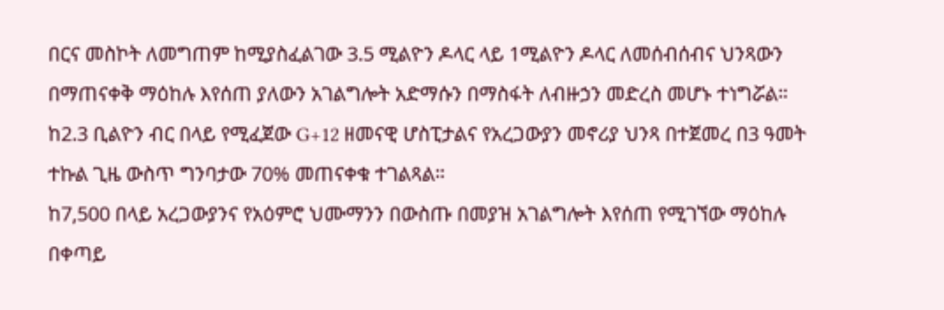በርና መስኮት ለመግጠም ከሚያስፈልገው 3.5 ሚልዮን ዶላር ላይ 1ሚልዮን ዶላር ለመሰብሰብና ህንጻውን በማጠናቀቅ ማዕከሉ እየሰጠ ያለውን አገልግሎት አድማሱን በማስፋት ለብዙኃን መድረስ መሆኑ ተነግሯል።
ከ2.3 ቢልዮን ብር በላይ የሚፈጀው G+12 ዘመናዊ ሆስፒታልና የአረጋውያን መኖሪያ ህንጻ በተጀመረ በ3 ዓመት ተኩል ጊዜ ውስጥ ግንባታው 70% መጠናቀቁ ተገልጻል።
ከ7,500 በላይ አረጋውያንና የአዕምሮ ህሙማንን በውስጡ በመያዝ አገልግሎት እየሰጠ የሚገኘው ማዕከሉ በቀጣይ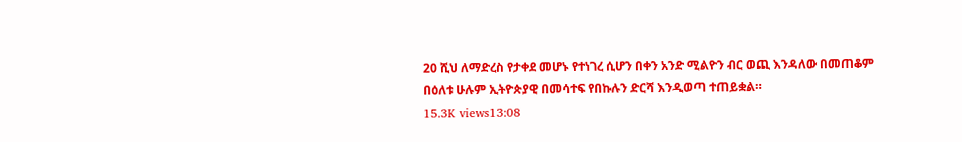20 ሺህ ለማድረስ የታቀደ መሆኑ የተነገረ ሲሆን በቀን አንድ ሚልዮን ብር ወጪ እንዳለው በመጠቆም በዕለቱ ሁሉም ኢትዮጵያዊ በመሳተፍ የበኩሉን ድርሻ እንዲወጣ ተጠይቋል።
15.3K views13:08